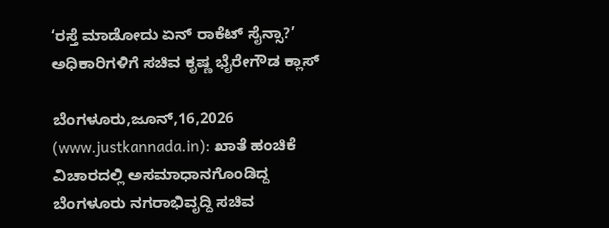‘ರಸ್ತೆ ಮಾಡೋದು ಏನ್ ರಾಕೆಟ್ ಸೈನ್ಸಾ?’ ಅಧಿಕಾರಿಗಳಿಗೆ ಸಚಿವ ಕೃಷ್ಣ ಭೈರೇಗೌಡ ಕ್ಲಾಸ್

ಬೆಂಗಳೂರು,ಜೂನ್,16,2026 (www.justkannada.in): ಖಾತೆ ಹಂಚಿಕೆ ವಿಚಾರದಲ್ಲಿ ಅಸಮಾಧಾನಗೊಂಡಿದ್ದ ಬೆಂಗಳೂರು ನಗರಾಭಿವೃದ್ದಿ ಸಚಿವ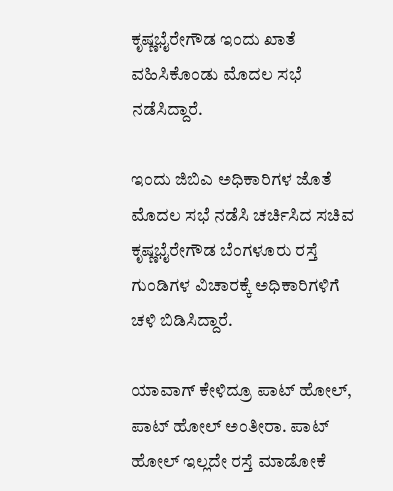ಕೃಷ್ಣಭೈರೇಗೌಡ ಇಂದು ಖಾತೆ ವಹಿಸಿಕೊಂಡು ಮೊದಲ ಸಭೆ ನಡೆಸಿದ್ದಾರೆ.

ಇಂದು ಜಿಬಿಎ ಅಧಿಕಾರಿಗಳ ಜೊತೆ ಮೊದಲ ಸಭೆ ನಡೆಸಿ ಚರ್ಚಿಸಿದ ಸಚಿವ ಕೃಷ್ಣಭೈರೇಗೌಡ ಬೆಂಗಳೂರು ರಸ್ತೆ ಗುಂಡಿಗಳ ವಿಚಾರಕ್ಕೆ ಅಧಿಕಾರಿಗಳಿಗೆ ಚಳಿ ಬಿಡಿಸಿದ್ದಾರೆ.

ಯಾವಾಗ್ ಕೇಳಿದ್ರೂ ಪಾಟ್ ಹೋಲ್, ಪಾಟ್ ಹೋಲ್ ಅಂತೀರಾ. ಪಾಟ್ ಹೋಲ್ ಇಲ್ಲದೇ ರಸ್ತೆ ಮಾಡೋಕೆ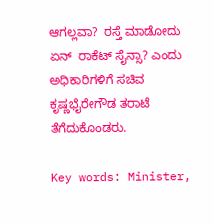ಆಗಲ್ಲವಾ?  ರಸ್ತೆ ಮಾಡೋದು ಏನ್  ರಾಕೆಟ್ ಸೈನ್ಸಾ? ಎಂದು ಅಧಿಕಾರಿಗಳಿಗೆ ಸಚಿವ ಕೃಷ್ಣಭೈರೇಗೌಡ ತರಾಟೆ ತೆಗೆದುಕೊಂಡರು.

Key words: Minister,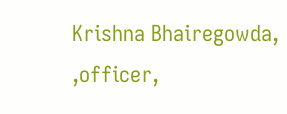Krishna Bhairegowda, ,officer,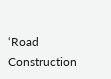‘Road Construction